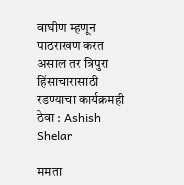वाघीण म्हणून पाठराखण करत असाल तर त्रिपुरा हिंसाचारासाठी रडण्याचा कार्यक्रमही ठेवा : Ashish Shelar

ममता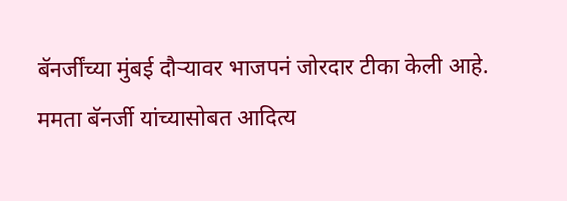बॅनर्जींच्या मुंबई दौऱ्यावर भाजपनं जोरदार टीका केली आहे. ममता बॅनर्जी यांच्यासोबत आदित्य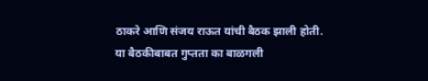ठाकरे आणि संजय राऊत यांची बैठक झाली होती.
या बैठकीबाबत गुप्तता का बाळगली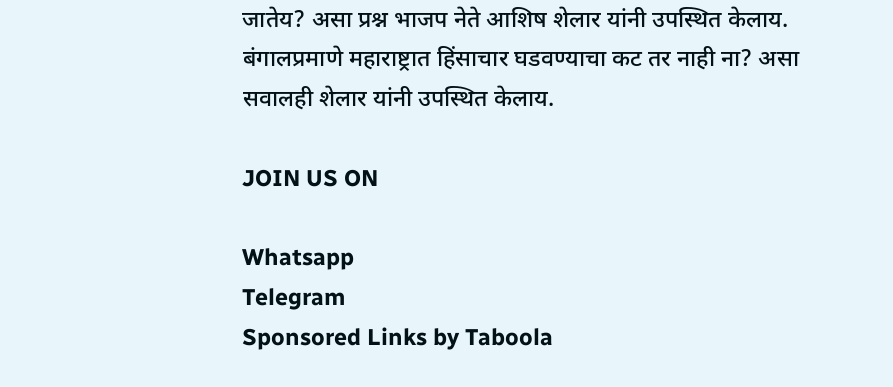जातेय? असा प्रश्न भाजप नेते आशिष शेलार यांनी उपस्थित केलाय. बंगालप्रमाणे महाराष्ट्रात हिंसाचार घडवण्याचा कट तर नाही ना? असा सवालही शेलार यांनी उपस्थित केलाय.

JOIN US ON

Whatsapp
Telegram
Sponsored Links by Taboola